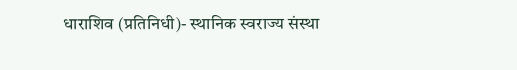धाराशिव (प्रतिनिधी)- स्थानिक स्वराज्य संस्था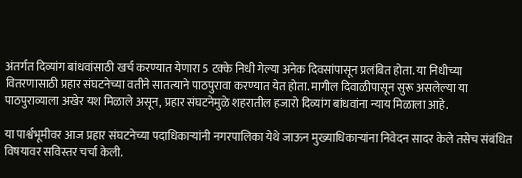अंतर्गत दिव्यांग बांधवांसाठी खर्च करण्यात येणारा 5 टक्के निधी गेल्या अनेक दिवसांपासून प्रलंबित होता. या निधीच्या वितरणासाठी प्रहार संघटनेच्या वतीने सातत्याने पाठपुरावा करण्यात येत होता. मागील दिवाळीपासून सुरू असलेल्या या पाठपुराव्याला अखेर यश मिळाले असून, प्रहार संघटनेमुळे शहरातील हजारो दिव्यांग बांधवांना न्याय मिळाला आहे.

या पार्श्वभूमीवर आज प्रहार संघटनेच्या पदाधिकाऱ्यांनी नगरपालिका येथे जाऊन मुख्याधिकाऱ्यांना निवेदन सादर केले तसेच संबंधित विषयावर सविस्तर चर्चा केली.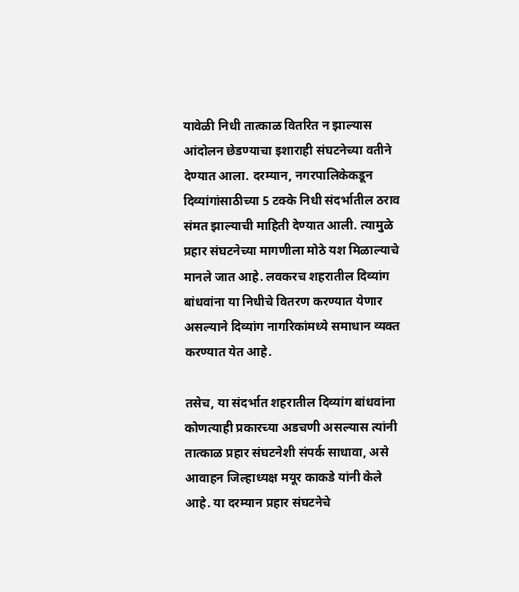यावेळी निधी तात्काळ वितरित न झाल्यास आंदोलन छेडण्याचा इशाराही संघटनेच्या वतीने देण्यात आला. दरम्यान, नगरपालिकेकडून दिव्यांगांसाठीच्या 5 टक्के निधी संदर्भातील ठराव संमत झाल्याची माहिती देण्यात आली. त्यामुळे प्रहार संघटनेच्या मागणीला मोठे यश मिळाल्याचे मानले जात आहे. लवकरच शहरातील दिव्यांग बांधवांना या निधीचे वितरण करण्यात येणार असल्याने दिव्यांग नागरिकांमध्ये समाधान व्यक्त करण्यात येत आहे.

तसेच, या संदर्भात शहरातील दिव्यांग बांधवांना कोणत्याही प्रकारच्या अडचणी असल्यास त्यांनी तात्काळ प्रहार संघटनेशी संपर्क साधावा, असे आवाहन जिल्हाध्यक्ष मयूर काकडे यांनी केले आहे. या दरम्यान प्रहार संघटनेचे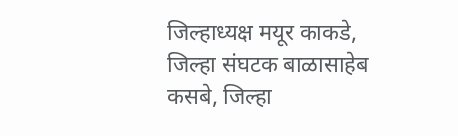जिल्हाध्यक्ष मयूर काकडे, जिल्हा संघटक बाळासाहेब कसबे, जिल्हा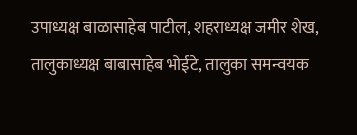उपाध्यक्ष बाळासाहेब पाटील, शहराध्यक्ष जमीर शेख, तालुकाध्यक्ष बाबासाहेब भोईटे, तालुका समन्वयक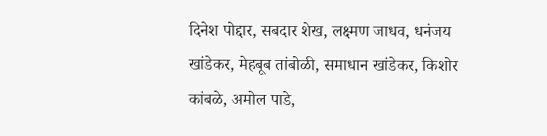दिनेश पोद्दार, सबदार शेख, लक्ष्मण जाधव, धनंजय खांडेकर, मेहबूब तांबोळी, समाधान खांडेकर, किशोर कांबळे, अमोल पाडे,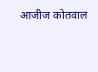आजीज कोतवाल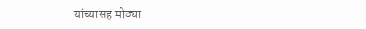यांच्यासह मोठ्या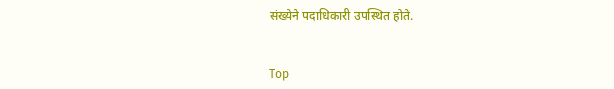संख्येने पदाधिकारी उपस्थित होते.


Top